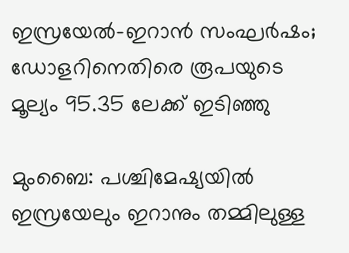ഇസ്രയേൽ-ഇറാൻ സംഘർഷം; ഡോളറിനെതിരെ രൂപയുടെ മൂല്യം 95.35 ലേക്ക് ഇടിഞ്ഞു

മുംബൈ: പശ്ചിമേഷ്യയിൽ ഇസ്രയേലും ഇറാനും തമ്മിലുള്ള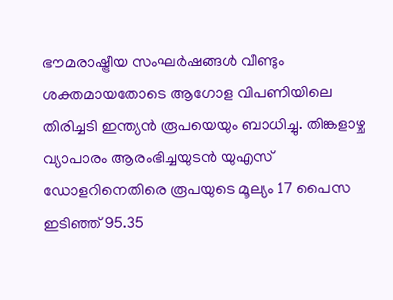ഭൗമരാഷ്ട്രീയ സംഘർഷങ്ങൾ വീണ്ടും ശക്തമായതോടെ ആഗോള വിപണിയിലെ തിരിച്ചടി ഇന്ത്യൻ രൂപയെയും ബാധിച്ചു. തിങ്കളാഴ്ച വ്യാപാരം ആരംഭിച്ചയുടൻ യുഎസ് ഡോളറിനെതിരെ രൂപയുടെ മൂല്യം 17 പൈസ ഇടിഞ്ഞ് 95.35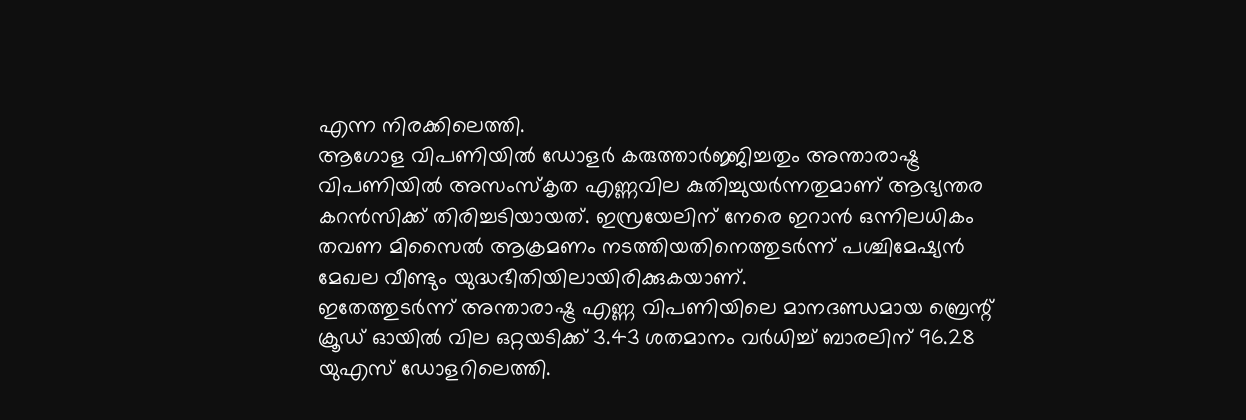എന്ന നിരക്കിലെത്തി.
ആഗോള വിപണിയിൽ ഡോളർ കരുത്താർജ്ജിച്ചതും അന്താരാഷ്ട്ര വിപണിയിൽ അസംസ്കൃത എണ്ണവില കുതിച്ചുയർന്നതുമാണ് ആഭ്യന്തര കറൻസിക്ക് തിരിച്ചടിയായത്. ഇസ്രയേലിന് നേരെ ഇറാൻ ഒന്നിലധികം തവണ മിസൈൽ ആക്രമണം നടത്തിയതിനെത്തുടർന്ന് പശ്ചിമേഷ്യൻ മേഖല വീണ്ടും യുദ്ധഭീതിയിലായിരിക്കുകയാണ്.
ഇതേത്തുടർന്ന് അന്താരാഷ്ട്ര എണ്ണ വിപണിയിലെ മാനദണ്ഡമായ ബ്രെന്റ് ക്രൂഡ് ഓയിൽ വില ഒറ്റയടിക്ക് 3.43 ശതമാനം വർധിച്ച് ബാരലിന് 96.28 യുഎസ് ഡോളറിലെത്തി.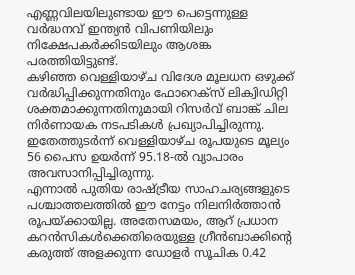എണ്ണവിലയിലുണ്ടായ ഈ പെട്ടെന്നുള്ള വർദ്ധനവ് ഇന്ത്യൻ വിപണിയിലും നിക്ഷേപകർക്കിടയിലും ആശങ്ക പരത്തിയിട്ടുണ്ട്.
കഴിഞ്ഞ വെള്ളിയാഴ്ച വിദേശ മൂലധന ഒഴുക്ക് വർദ്ധിപ്പിക്കുന്നതിനും ഫോറെക്സ് ലിക്വിഡിറ്റി ശക്തമാക്കുന്നതിനുമായി റിസർവ് ബാങ്ക് ചില നിർണായക നടപടികൾ പ്രഖ്യാപിച്ചിരുന്നു. ഇതേത്തുടർന്ന് വെള്ളിയാഴ്ച രൂപയുടെ മൂല്യം 56 പൈസ ഉയർന്ന് 95.18-ൽ വ്യാപാരം അവസാനിപ്പിച്ചിരുന്നു.
എന്നാൽ പുതിയ രാഷ്ട്രീയ സാഹചര്യങ്ങളുടെ പശ്ചാത്തലത്തിൽ ഈ നേട്ടം നിലനിർത്താൻ രൂപയ്ക്കായില്ല. അതേസമയം, ആറ് പ്രധാന കറൻസികൾക്കെതിരെയുള്ള ഗ്രീൻബാക്കിന്റെ കരുത്ത് അളക്കുന്ന ഡോളർ സൂചിക 0.42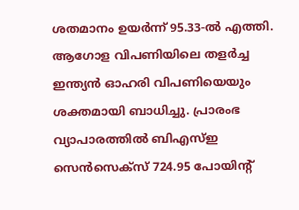ശതമാനം ഉയർന്ന് 95.33-ൽ എത്തി.
ആഗോള വിപണിയിലെ തളർച്ച ഇന്ത്യൻ ഓഹരി വിപണിയെയും ശക്തമായി ബാധിച്ചു. പ്രാരംഭ വ്യാപാരത്തിൽ ബിഎസ്ഇ സെൻസെക്സ് 724.95 പോയിന്റ്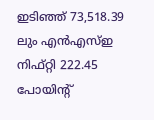ഇടിഞ്ഞ് 73,518.39 ലും എൻഎസ്ഇ നിഫ്റ്റി 222.45 പോയിന്റ്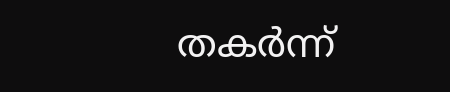തകർന്ന്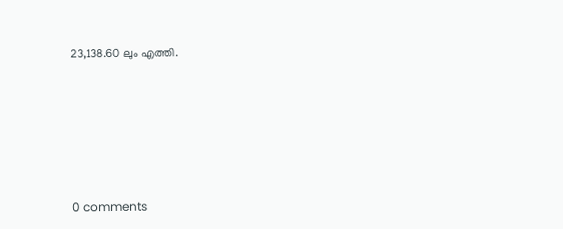23,138.60 ലും എത്തി.










0 comments